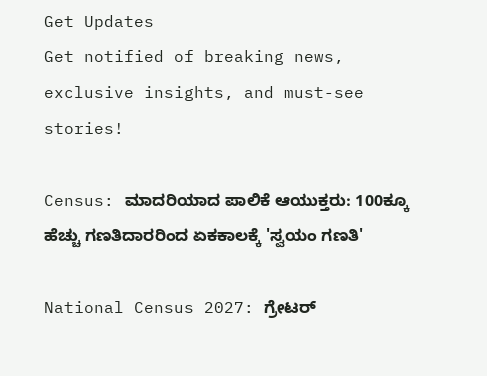Get Updates
Get notified of breaking news, exclusive insights, and must-see stories!

Census: ಮಾದರಿಯಾದ ಪಾಲಿಕೆ ಆಯುಕ್ತರು: 100ಕ್ಕೂ ಹೆಚ್ಚು ಗಣತಿದಾರರಿಂದ ಏಕಕಾಲಕ್ಕೆ 'ಸ್ವಯಂ ಗಣತಿ'

National Census 2027: ಗ್ರೇಟರ್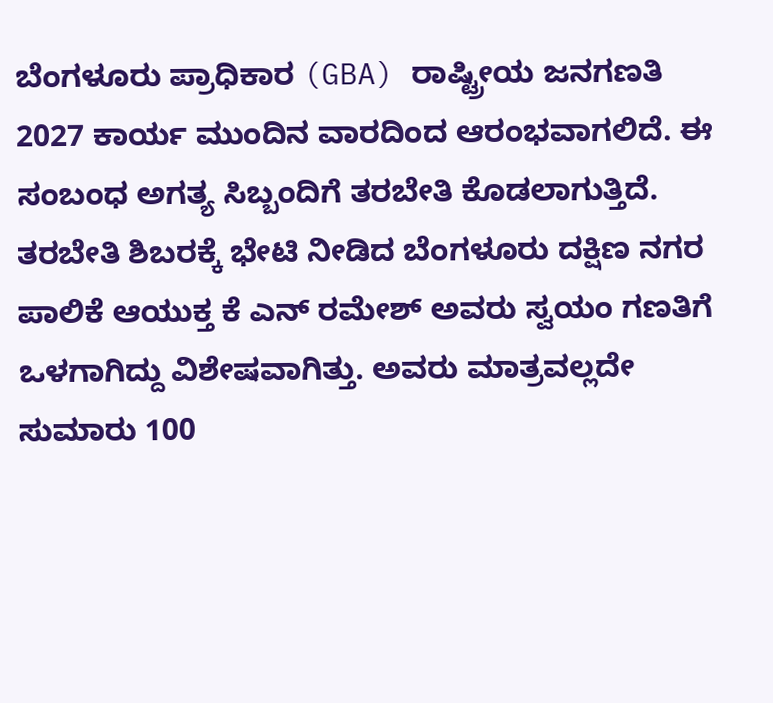ಬೆಂಗಳೂರು ಪ್ರಾಧಿಕಾರ (GBA) ರಾಷ್ಟ್ರೀಯ ಜನಗಣತಿ 2027 ಕಾರ್ಯ ಮುಂದಿನ ವಾರದಿಂದ ಆರಂಭವಾಗಲಿದೆ. ಈ ಸಂಬಂಧ ಅಗತ್ಯ ಸಿಬ್ಬಂದಿಗೆ ತರಬೇತಿ ಕೊಡಲಾಗುತ್ತಿದೆ. ತರಬೇತಿ ಶಿಬರಕ್ಕೆ ಭೇಟಿ ನೀಡಿದ ಬೆಂಗಳೂರು ದಕ್ಷಿಣ ನಗರ ಪಾಲಿಕೆ ಆಯುಕ್ತ ಕೆ ಎನ್ ರಮೇಶ್ ಅವರು ಸ್ವಯಂ ಗಣತಿಗೆ ಒಳಗಾಗಿದ್ದು ವಿಶೇಷವಾಗಿತ್ತು. ಅವರು ಮಾತ್ರವಲ್ಲದೇ ಸುಮಾರು 100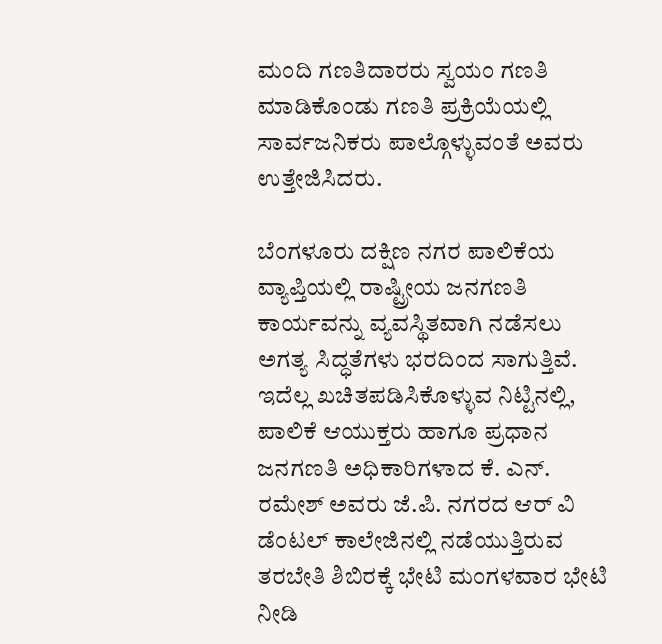ಮಂದಿ ಗಣತಿದಾರರು ಸ್ವಯಂ ಗಣತಿ ಮಾಡಿಕೊಂಡು ಗಣತಿ ಪ್ರಕ್ರಿಯೆಯಲ್ಲಿ ಸಾರ್ವಜನಿಕರು ಪಾಲ್ಗೊಳ್ಳುವಂತೆ ಅವರು ಉತ್ತೇಜಿಸಿದರು.

ಬೆಂಗಳೂರು ದಕ್ಷಿಣ ನಗರ ಪಾಲಿಕೆಯ ವ್ಯಾಪ್ತಿಯಲ್ಲಿ ರಾಷ್ಟ್ರೀಯ ಜನಗಣತಿ ಕಾರ್ಯವನ್ನು ವ್ಯವಸ್ಥಿತವಾಗಿ ನಡೆಸಲು ಅಗತ್ಯ ಸಿದ್ಧತೆಗಳು ಭರದಿಂದ ಸಾಗುತ್ತಿವೆ. ಇದೆಲ್ಲ ಖಚಿತಪಡಿಸಿಕೊಳ್ಳುವ ನಿಟ್ಟಿನಲ್ಲಿ, ಪಾಲಿಕೆ ಆಯುಕ್ತರು ಹಾಗೂ ಪ್ರಧಾನ ಜನಗಣತಿ ಅಧಿಕಾರಿಗಳಾದ ಕೆ. ಎನ್. ರಮೇಶ್ ಅವರು ಜೆ.ಪಿ. ನಗರದ ಆರ್‌ ವಿ ಡೆಂಟಲ್ ಕಾಲೇಜಿನಲ್ಲಿ ನಡೆಯುತ್ತಿರುವ ತರಬೇತಿ ಶಿಬಿರಕ್ಕೆ ಭೇಟಿ ಮಂಗಳವಾರ ಭೇಟಿ ನೀಡಿ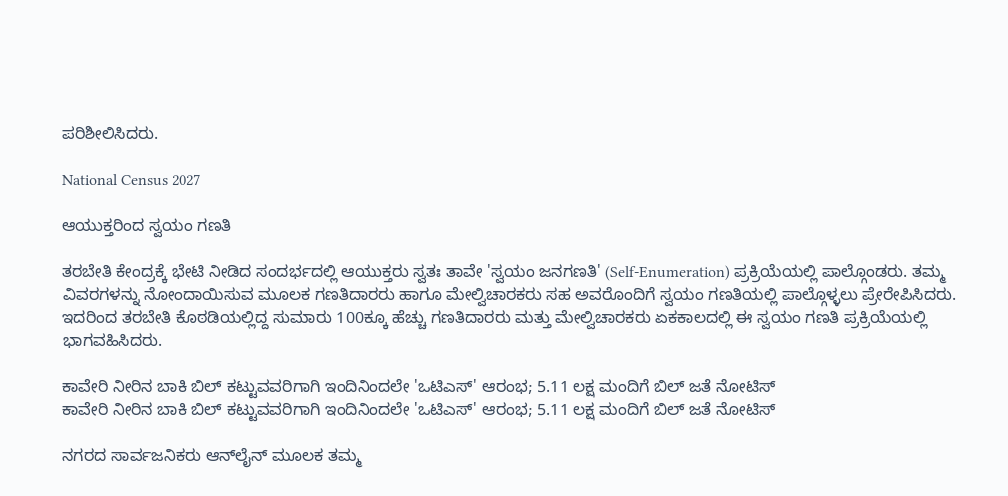ಪರಿಶೀಲಿಸಿದರು.

National Census 2027

ಆಯುಕ್ತರಿಂದ ಸ್ವಯಂ ಗಣತಿ

ತರಬೇತಿ ಕೇಂದ್ರಕ್ಕೆ ಭೇಟಿ ನೀಡಿದ ಸಂದರ್ಭದಲ್ಲಿ ಆಯುಕ್ತರು ಸ್ವತಃ ತಾವೇ 'ಸ್ವಯಂ ಜನಗಣತಿ' (Self-Enumeration) ಪ್ರಕ್ರಿಯೆಯಲ್ಲಿ ಪಾಲ್ಗೊಂಡರು. ತಮ್ಮ ವಿವರಗಳನ್ನು ನೋಂದಾಯಿಸುವ ಮೂಲಕ ಗಣತಿದಾರರು ಹಾಗೂ ಮೇಲ್ವಿಚಾರಕರು ಸಹ ಅವರೊಂದಿಗೆ ಸ್ವಯಂ ಗಣತಿಯಲ್ಲಿ ಪಾಲ್ಗೊಳ್ಳಲು ಪ್ರೇರೇಪಿಸಿದರು. ಇದರಿಂದ ತರಬೇತಿ ಕೊಠಡಿಯಲ್ಲಿದ್ದ ಸುಮಾರು 100ಕ್ಕೂ ಹೆಚ್ಚು ಗಣತಿದಾರರು ಮತ್ತು ಮೇಲ್ವಿಚಾರಕರು ಏಕಕಾಲದಲ್ಲಿ ಈ ಸ್ವಯಂ ಗಣತಿ ಪ್ರಕ್ರಿಯೆಯಲ್ಲಿ ಭಾಗವಹಿಸಿದರು.

ಕಾವೇರಿ ನೀರಿನ ಬಾಕಿ ಬಿಲ್ ಕಟ್ಟುವವರಿಗಾಗಿ ಇಂದಿನಿಂದಲೇ 'ಒಟಿಎಸ್' ಆರಂಭ; 5.11 ಲಕ್ಷ ಮಂದಿಗೆ ಬಿಲ್ ಜತೆ ನೋಟಿಸ್
ಕಾವೇರಿ ನೀರಿನ ಬಾಕಿ ಬಿಲ್ ಕಟ್ಟುವವರಿಗಾಗಿ ಇಂದಿನಿಂದಲೇ 'ಒಟಿಎಸ್' ಆರಂಭ; 5.11 ಲಕ್ಷ ಮಂದಿಗೆ ಬಿಲ್ ಜತೆ ನೋಟಿಸ್

ನಗರದ ಸಾರ್ವಜನಿಕರು ಆನ್‌ಲೈನ್ ಮೂಲಕ ತಮ್ಮ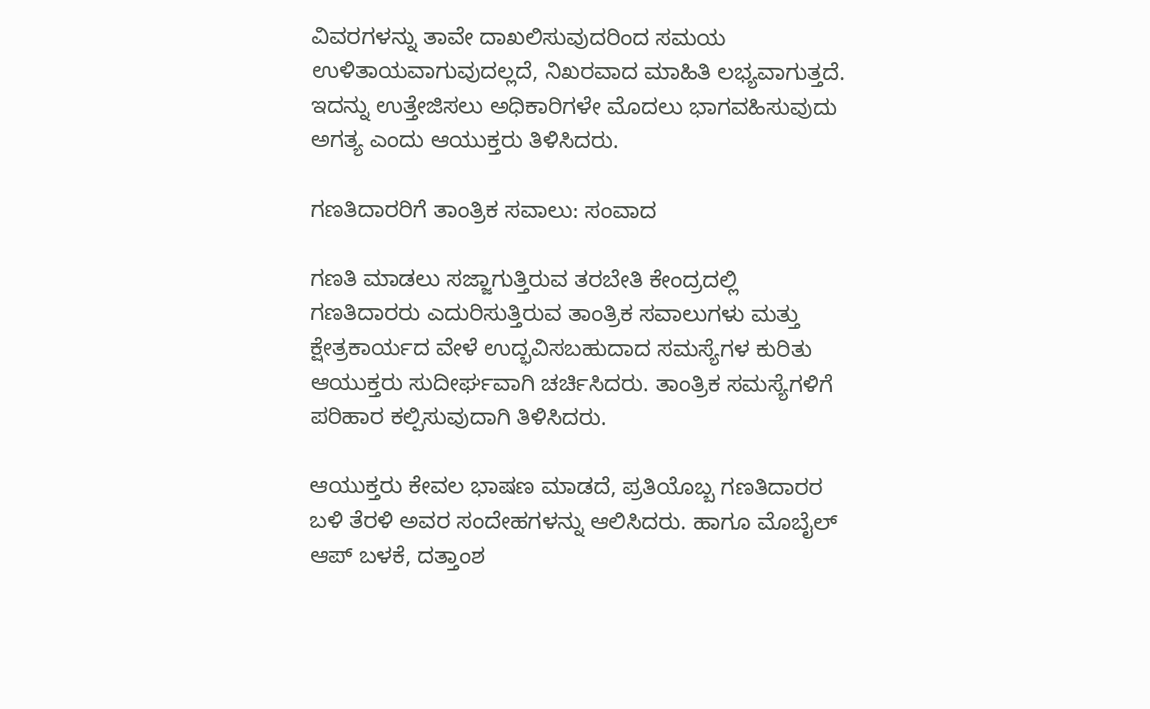ವಿವರಗಳನ್ನು ತಾವೇ ದಾಖಲಿಸುವುದರಿಂದ ಸಮಯ ಉಳಿತಾಯವಾಗುವುದಲ್ಲದೆ, ನಿಖರವಾದ ಮಾಹಿತಿ ಲಭ್ಯವಾಗುತ್ತದೆ. ಇದನ್ನು ಉತ್ತೇಜಿಸಲು ಅಧಿಕಾರಿಗಳೇ ಮೊದಲು ಭಾಗವಹಿಸುವುದು ಅಗತ್ಯ ಎಂದು ಆಯುಕ್ತರು ತಿಳಿಸಿದರು.

ಗಣತಿದಾರರಿಗೆ ತಾಂತ್ರಿಕ ಸವಾಲು: ಸಂವಾದ

ಗಣತಿ ಮಾಡಲು ಸಜ್ಜಾಗುತ್ತಿರುವ ತರಬೇತಿ ಕೇಂದ್ರದಲ್ಲಿ ಗಣತಿದಾರರು ಎದುರಿಸುತ್ತಿರುವ ತಾಂತ್ರಿಕ ಸವಾಲುಗಳು ಮತ್ತು ಕ್ಷೇತ್ರಕಾರ್ಯದ ವೇಳೆ ಉದ್ಭವಿಸಬಹುದಾದ ಸಮಸ್ಯೆಗಳ ಕುರಿತು ಆಯುಕ್ತರು ಸುದೀರ್ಘವಾಗಿ ಚರ್ಚಿಸಿದರು. ತಾಂತ್ರಿಕ ಸಮಸ್ಯೆಗಳಿಗೆ ಪರಿಹಾರ ಕಲ್ಪಿಸುವುದಾಗಿ ತಿಳಿಸಿದರು.

ಆಯುಕ್ತರು ಕೇವಲ ಭಾಷಣ ಮಾಡದೆ, ಪ್ರತಿಯೊಬ್ಬ ಗಣತಿದಾರರ ಬಳಿ ತೆರಳಿ ಅವರ ಸಂದೇಹಗಳನ್ನು ಆಲಿಸಿದರು. ಹಾಗೂ ಮೊಬೈಲ್ ಆಪ್ ಬಳಕೆ, ದತ್ತಾಂಶ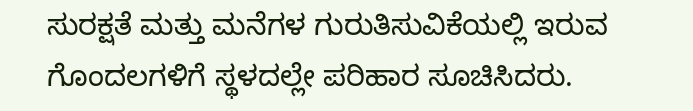ಸುರಕ್ಷತೆ ಮತ್ತು ಮನೆಗಳ ಗುರುತಿಸುವಿಕೆಯಲ್ಲಿ ಇರುವ ಗೊಂದಲಗಳಿಗೆ ಸ್ಥಳದಲ್ಲೇ ಪರಿಹಾರ ಸೂಚಿಸಿದರು.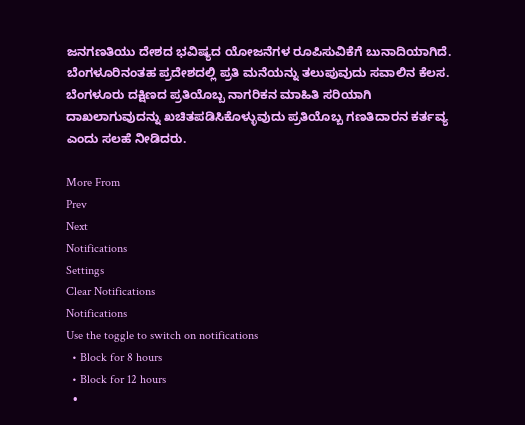ಜನಗಣತಿಯು ದೇಶದ ಭವಿಷ್ಯದ ಯೋಜನೆಗಳ ರೂಪಿಸುವಿಕೆಗೆ ಬುನಾದಿಯಾಗಿದೆ. ಬೆಂಗಳೂರಿನಂತಹ ಪ್ರದೇಶದಲ್ಲಿ ಪ್ರತಿ ಮನೆಯನ್ನು ತಲುಪುವುದು ಸವಾಲಿನ ಕೆಲಸ. ಬೆಂಗಳೂರು ದಕ್ಷಿಣದ ಪ್ರತಿಯೊಬ್ಬ ನಾಗರಿಕನ ಮಾಹಿತಿ ಸರಿಯಾಗಿ ದಾಖಲಾಗುವುದನ್ನು ಖಚಿತಪಡಿಸಿಕೊಳ್ಳುವುದು ಪ್ರತಿಯೊಬ್ಬ ಗಣತಿದಾರನ ಕರ್ತವ್ಯ ಎಂದು ಸಲಹೆ ನೀಡಿದರು.

More From
Prev
Next
Notifications
Settings
Clear Notifications
Notifications
Use the toggle to switch on notifications
  • Block for 8 hours
  • Block for 12 hours
  •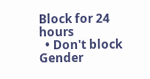Block for 24 hours
  • Don't block
Gender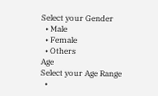Select your Gender
  • Male
  • Female
  • Others
Age
Select your Age Range
  •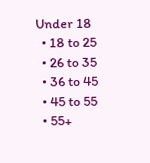Under 18
  • 18 to 25
  • 26 to 35
  • 36 to 45
  • 45 to 55
  • 55+